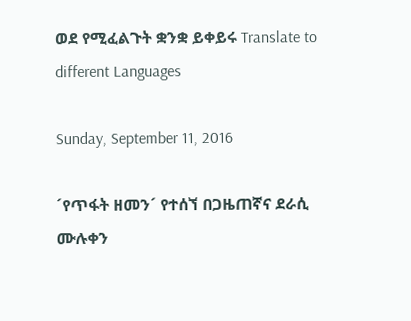ወደ የሚፈልጉት ቋንቋ ይቀይሩ Translate to different Languages

Sunday, September 11, 2016

´የጥፋት ዘመን´ የተሰኘ በጋዜጠኛና ደራሲ ሙሉቀን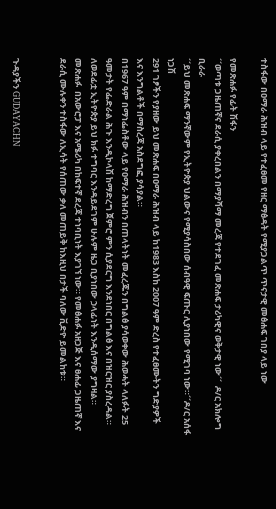ተስፋው በዐማራ ሕዝብ ላይ የተፈፀመ የዘር ማፅዳት የሚያጋልጥ ጥናታዊ መፅሐፍ ገበያ ላይ ነው

የመጽሐፉ የፊት ሽፋን
´´ወጣቱ ጋዜጠኛና ደራሲ ያቀረበልን በማያሻማ መረጃ የተደገፈ መጽሐፍ ታሪካዊና ወቅታዊ ነው´´  ዶ/ር አክሎግ ቢራራ
´´ይህ መጽሐፍ ማንኛውም የኢትዮጵያ ህልውና የሚያሳስበው ሰብዓዊ ፍጡር ሊያነበው የሚገባ ነው።´´ዶ/ር አሰፋ ነጋሽ
291 ገፆችን የያዘው ይህ መጽሐፍ በዐማራ ሕዝብ ላይ ከ1983 እስከ 2007 ዓም ድረስ የተፈፀሙትን ግድያዎች እና እንግልቶች በማስረጃ አስደግፎ ያሳያል።
በ1967 ዓም በማነፌስቶው ላይ የዐማራ ሕዝብን በጠላትነት መፈረጁን በግልፅ ያሳወቀው ሕወሓት ላለፉት 25 ዓመታት የፌድራል ሕጉ እንዲኮላሽ ከማድረግ ጀምሮ ምን ሲያደርግ እንደነበር በግልፅ እና በዝርዝር ያስረዳል።
ለወደፊቷ ኢትዮጵያ ይህ ክፉ ተግባር እንዳይደገም ሁሉም ዜጋ ቢያነበው ኃላፊነት እንዲሰማው ያግዛል።
መጽሐፉ  በአውሮፓ እና አሜሪካ በከፍተኛ ደረጃ ተነባቢነት እያገኘ ነው። የመፅሐፉ አዘጋጅ እና ፀሐፊ ጋዜጠኛ እና ደራሲ ሙሉቀን ተስፋው ለኢሳት የሰጠው ቃለ መጠይቅ ከእዚህ በታች ባለው ቪድዮ ይመልከቱ።


ጉዳያችን GUDAYACHN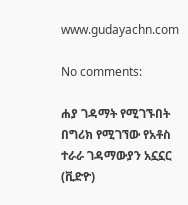www.gudayachn.com

No comments:

ሐያ ገዳማት የሚገኙበት በግሪክ የሚገኘው የአቶስ ተራራ ገዳማውያን አኗኗር (ቪድዮ)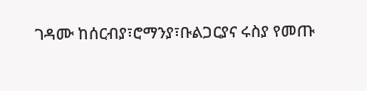ገዳሙ ከሰርብያ፣ሮማንያ፣ቡልጋርያና ሩስያ የመጡ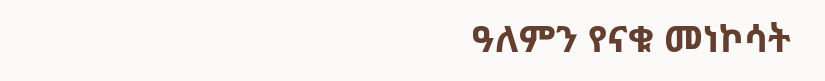ዓለምን የናቁ መነኮሳት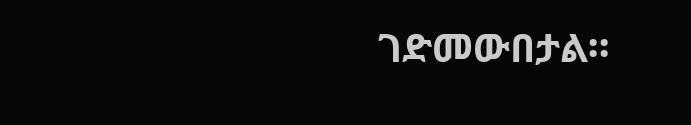ገድመውበታል።